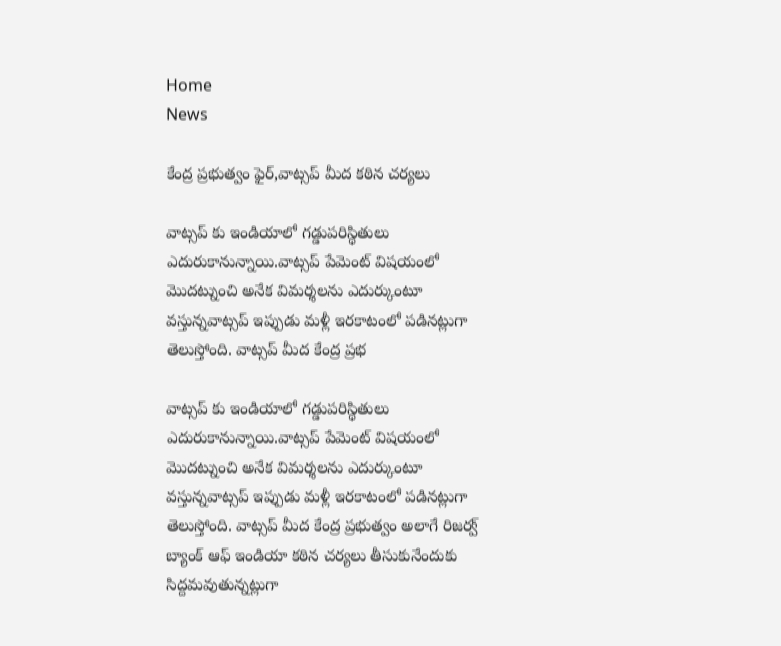Home
News

కేంద్ర ప్రభుత్వం ఫైర్,వాట్సప్ మీద కఠిన చర్యలు

వాట్సప్ కు ఇండియాలో గడ్డుపరిస్థితులు ఎదురుకానున్నాయి.వాట్సప్ పేమెంట్ విషయంలో మొదట్నుంచి అనేక విమర్శలను ఎదుర్కుంటూ వస్తున్నవాట్సప్ ఇప్పుడు మళ్లీ ఇరకాటంలో పడినట్లుగా తెలుస్తోంది. వాట్సప్ మీద కేంద్ర ప్రభ

వాట్సప్ కు ఇండియాలో గడ్డుపరిస్థితులు ఎదురుకానున్నాయి.వాట్సప్ పేమెంట్ విషయంలో మొదట్నుంచి అనేక విమర్శలను ఎదుర్కుంటూ వస్తున్నవాట్సప్ ఇప్పుడు మళ్లీ ఇరకాటంలో పడినట్లుగా తెలుస్తోంది. వాట్సప్ మీద కేంద్ర ప్రభుత్వం అలాగే రిజర్వ్ బ్యాంక్ ఆఫ్ ఇండియా కఠిన చర్యలు తీసుకునేందుకు సిద్దమవుతున్నట్లుగా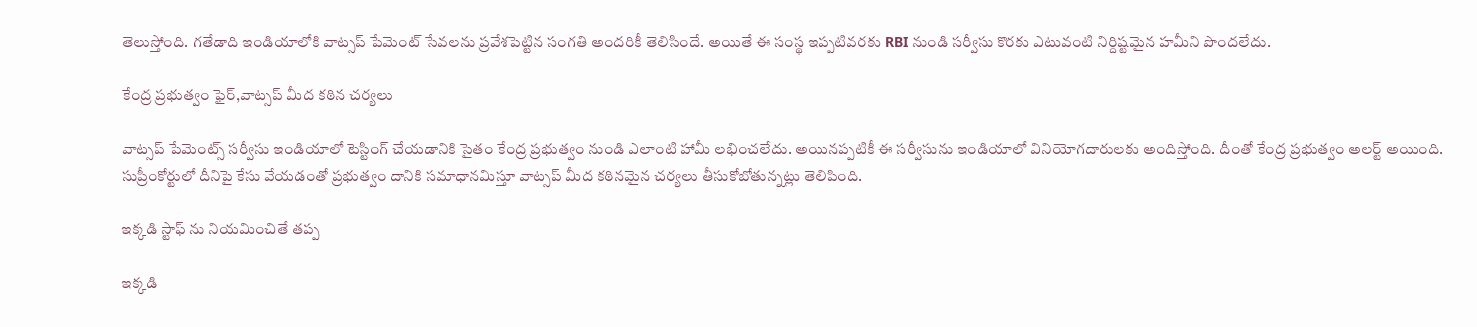తెలుస్తోంది. గతేడాది ఇండియాలోకి వాట్సప్ పేమెంట్ సేవలను ప్రవేశపెట్టిన సంగతి అందరికీ తెలిసిందే. అయితే ఈ సంస్థ ఇప్పటివరకు RBI నుండి సర్వీసు కొరకు ఎటువంటి నిర్దిష్టమైన హమీని పొందలేదు.

కేంద్ర ప్రభుత్వం ఫైర్,వాట్సప్ మీద కఠిన చర్యలు

వాట్సప్ పేమెంట్స్ సర్వీసు ఇండియాలో టెస్టింగ్ చేయడానికి సైతం కేంద్ర ప్రభుత్వం నుండి ఎలాంటి హామీ లభించలేదు. అయినప్పటికీ ఈ సర్వీసును ఇండియాలో వినియోగదారులకు అందిస్తోంది. దీంతో కేంద్ర ప్రభుత్వం అలర్ట్ అయింది. సుప్రీంకోర్టులో దీనిపై కేసు వేయడంతో ప్రభుత్వం దానికి సమాధానమిస్తూ వాట్సప్ మీద కఠినమైన చర్యలు తీసుకోబోతున్నట్లు తెలిపింది.

ఇక్కడి స్టాఫ్ ను నియమించితే తప్ప

ఇక్కడి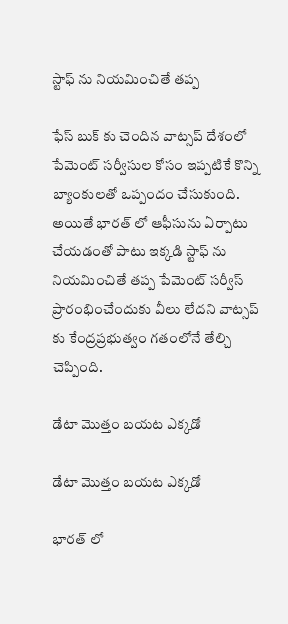స్టాఫ్ ను నియమించితే తప్ప

ఫేస్‌ బుక్ కు చెందిన వాట్సప్ దేశంలో పేమెంట్ సర్వీసుల కోసం ఇప్పటికే కొన్ని బ్యాంకులతో ఒప్పందం చేసుకుంది. అయితే భారత్ లో ఆఫీసును ఏర్పాటు చేయడంతో పాటు ఇక్కడి స్టాఫ్ ను నియమించితే తప్ప పేమెంట్ సర్వీస్ ప్రారంభించేందుకు వీలు లేదని వాట్సప్ కు కేంద్రప్రభుత్వం గతంలోనే తేల్చి చెప్పింది.

డేటా మొత్తం బయట ఎక్కడో

డేటా మొత్తం బయట ఎక్కడో

భారత్ లో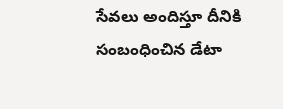సేవలు అందిస్తూ దీనికి సంబంధించిన డేటా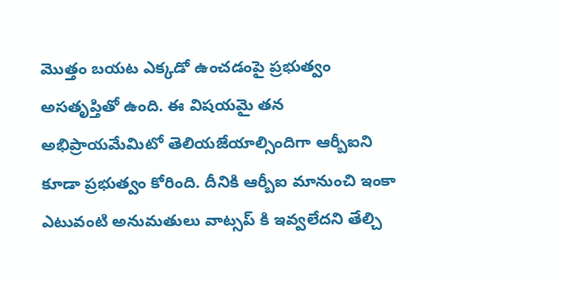మొత్తం బయట ఎక్కడో ఉంచడంపై ప్రభుత్వం అసతృప్తితో ఉంది. ఈ విషయమై తన అభిప్రాయమేమిటో తెలియజేయాల్సిందిగా ఆర్బీఐని కూడా ప్రభుత్వం కోరింది. దీనికి ఆర్బీఐ మానుంచి ఇంకా ఎటువంటి అనుమతులు వాట్సప్ కి ఇవ్వలేదని తేల్చి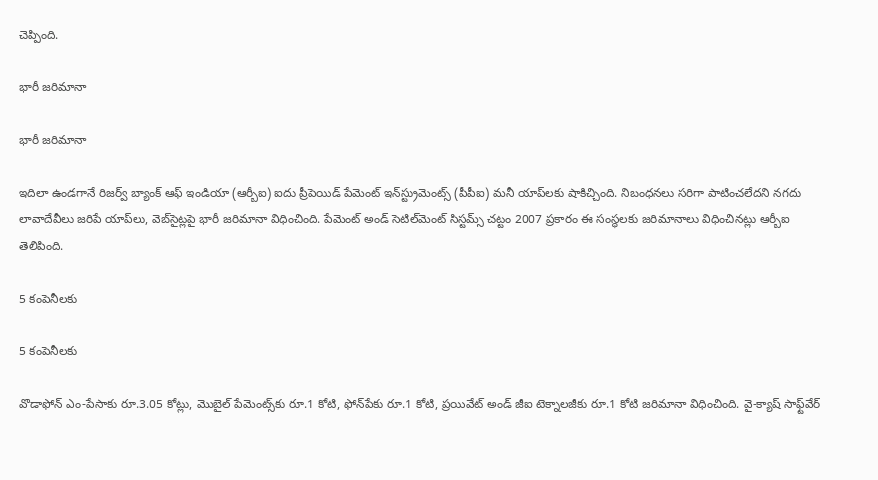చెప్పింది.

భారీ జరిమానా

భారీ జరిమానా

ఇదిలా ఉండగానే రిజర్వ్ బ్యాంక్ ఆఫ్ ఇండియా (ఆర్బీఐ) ఐదు ప్రీపెయిడ్ పేమెంట్ ఇన్‌స్ట్రుమెంట్స్ (పీపీఐ) మనీ యాప్‌లకు షాకిచ్చింది. నిబంధనలు సరిగా పాటించలేదని నగదు లావాదేవీలు జరిపే యాప్‌లు, వెబ్‌సైట్లపై భారీ జరిమానా విధించింది. పేమెంట్‌ అండ్‌ సెటిల్‌మెంట్‌ సిస్టమ్స్ చట్టం 2007 ప్రకారం ఈ సంస్థలకు జరిమానాలు విధించినట్లు ఆర్బీఐ తెలిపింది.

5 కంపెనీలకు

5 కంపెనీలకు

వొడాఫోన్‌ ఎం-పేసాకు రూ.3.05 కోట్లు, మొబైల్ పేమెంట్స్‌కు రూ.1 కోటి, ఫోన్‌పేకు రూ.1 కోటి, ప్రయివేట్ అండ్ జీఐ టెక్నాలజీకు రూ.1 కోటి జరిమానా విధించింది. వై-క్యాష్ సాఫ్ట్‌వేర్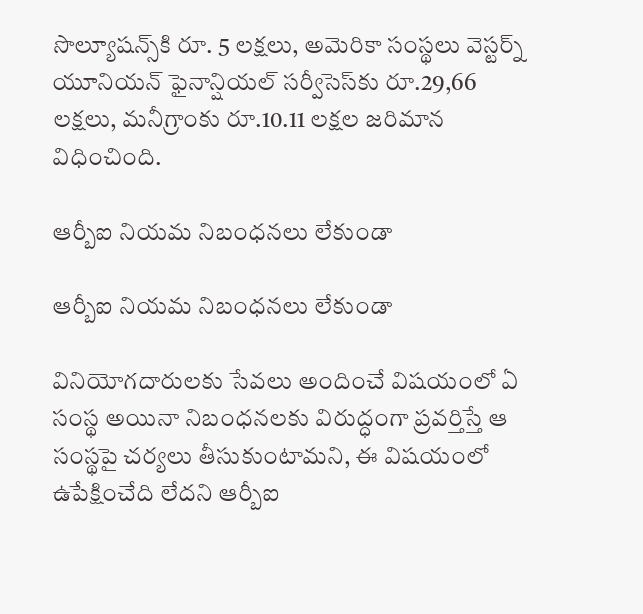సొల్యూషన్స్‌కి రూ. 5 లక్షలు, అమెరికా సంస్థలు వెస్టర్న్ యూనియన్ ఫైనాన్షియల్ సర్వీసెస్‌‌కు రూ.29,66 లక్షలు, మనీగ్రాంకు రూ.10.11 లక్షల జరిమాన విధించింది.

ఆర్బీఐ నియమ నిబంధనలు లేకుండా

ఆర్బీఐ నియమ నిబంధనలు లేకుండా

వినియోగదారులకు సేవలు అందించే విషయంలో ఏ సంస్థ అయినా నిబంధనలకు విరుద్ధంగా ప్రవర్తిస్తే ఆ సంస్థపై చర్యలు తీసుకుంటామని, ఈ విషయంలో ఉపేక్షించేది లేదని ఆర్బీఐ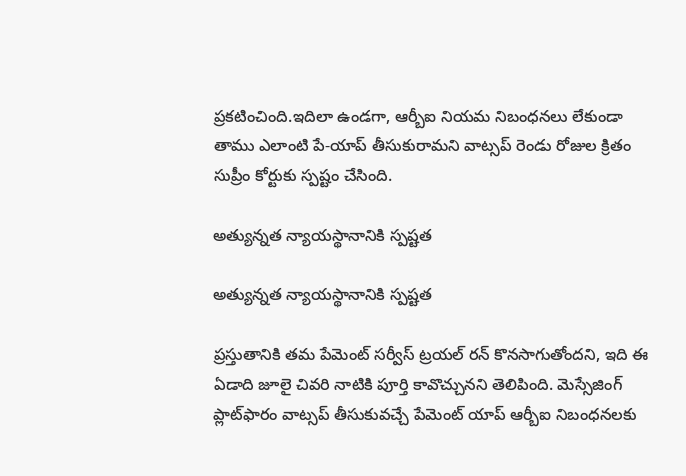ప్రకటించింది.ఇదిలా ఉండగా, ఆర్బీఐ నియమ నిబంధనలు లేకుండా తాము ఎలాంటి పే-యాప్ తీసుకురామని వాట్సప్ రెండు రోజుల క్రితం సుప్రీం కోర్టుకు స్పష్టం చేసింది.

అత్యున్నత న్యాయస్థానానికి స్పష్టత

అత్యున్నత న్యాయస్థానానికి స్పష్టత

ప్రస్తుతానికి తమ పేమెంట్ సర్వీస్ ట్రయల్ రన్ కొనసాగుతోందని, ఇది ఈ ఏడాది జూలై చివరి నాటికి పూర్తి కావొచ్చునని తెలిపింది. మెస్సేజింగ్ ప్లాట్‌ఫారం వాట్సప్ తీసుకువచ్చే పేమెంట్ యాప్ ఆర్బీఐ నిబంధనలకు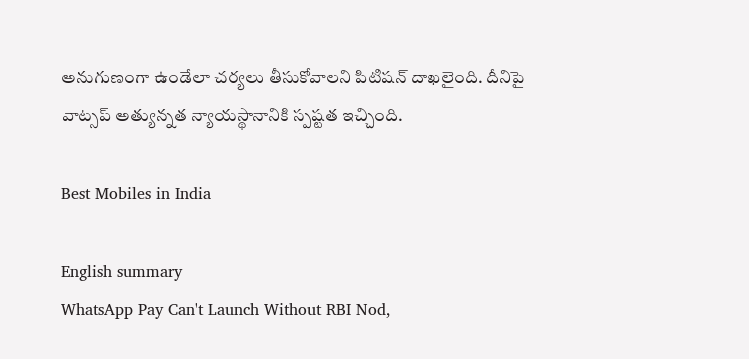అనుగుణంగా ఉండేలా చర్యలు తీసుకోవాలని పిటిషన్ దాఖలైంది. దీనిపై వాట్సప్ అత్యున్నత న్యాయస్థానానికి స్పష్టత ఇచ్చింది.

Best Mobiles in India

English summary
WhatsApp Pay Can't Launch Without RBI Nod,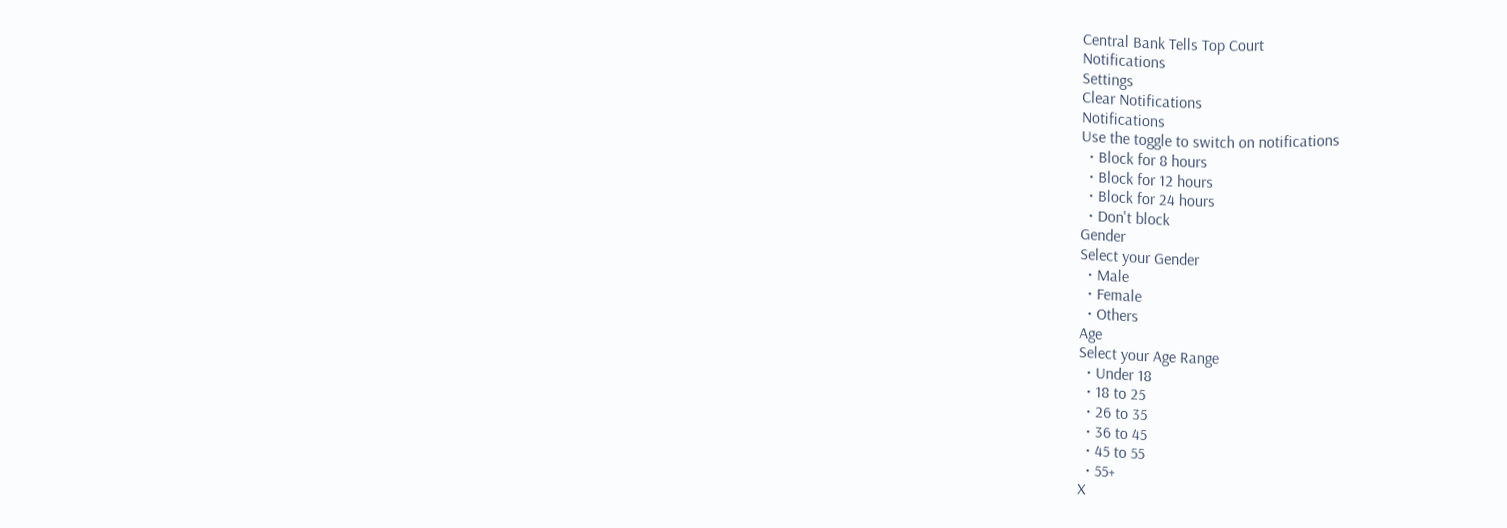Central Bank Tells Top Court
Notifications
Settings
Clear Notifications
Notifications
Use the toggle to switch on notifications
  • Block for 8 hours
  • Block for 12 hours
  • Block for 24 hours
  • Don't block
Gender
Select your Gender
  • Male
  • Female
  • Others
Age
Select your Age Range
  • Under 18
  • 18 to 25
  • 26 to 35
  • 36 to 45
  • 45 to 55
  • 55+
X